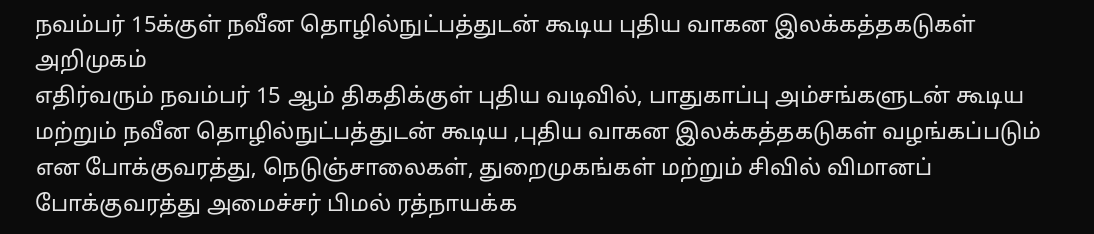நவம்பர் 15க்குள் நவீன தொழில்நுட்பத்துடன் கூடிய புதிய வாகன இலக்கத்தகடுகள் அறிமுகம்
எதிர்வரும் நவம்பர் 15 ஆம் திகதிக்குள் புதிய வடிவில், பாதுகாப்பு அம்சங்களுடன் கூடிய மற்றும் நவீன தொழில்நுட்பத்துடன் கூடிய ,புதிய வாகன இலக்கத்தகடுகள் வழங்கப்படும் என போக்குவரத்து, நெடுஞ்சாலைகள், துறைமுகங்கள் மற்றும் சிவில் விமானப் போக்குவரத்து அமைச்சர் பிமல் ரத்நாயக்க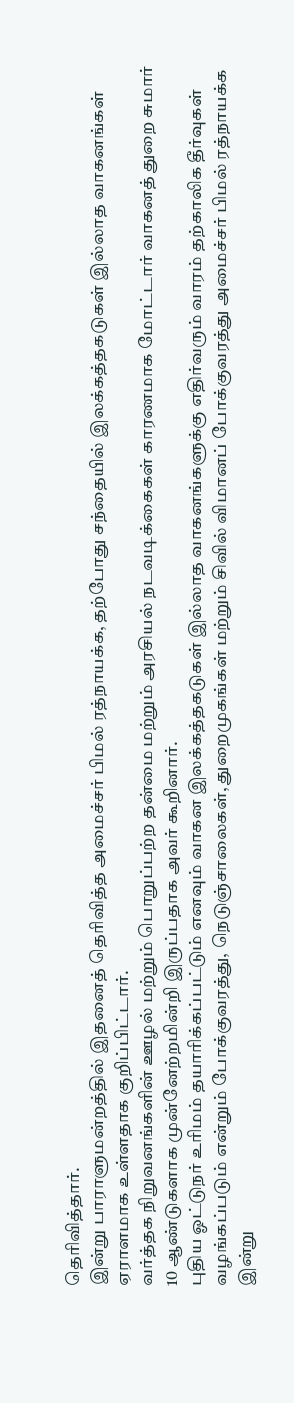தெரிவித்தார்.
இன்று பாராளுமன்றத்தில் இதனைத் தெரிவித்த அமைச்சர் பிமல் ரத்நாயக்க, தற்போது சந்தையில் இலக்கத்தகடுகள் இல்லாத வாகனங்கள் ஏராளமாக உள்ளதாக குறிப்பிட்டார்.
வர்த்தக நிறுவனங்களின் ஊழல் மற்றும் பொறுப்பற்ற தன்மை மற்றும் அரசியல் நடவடிக்கைகள் காரணமாக மோட்டார் வாகனத் துறை சுமார் 10 ஆண்டுகளாக முன்னேற்றமின்றி இருப்பதாக அவர் கூறினார்.
புதிய ஓட்டுநர் உரிமம் தயாரிக்கப்பட்டும் எனவும் வாகன இலக்கத்தகடுகள் இல்லாத வாகனங்களுக்கு எதிர்வரும் வாரம் தற்காலிக தீர்வுகள் வழங்கப்படும் என்றும் போக்குவரத்து, நெடுஞ்சாலைகள், துறைமுகங்கள் மற்றும் சிவில் விமானப் போக்குவரத்து அமைச்சர் பிமல் ரத்நாயக்க இன்று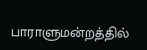பாராளுமன்றத்தில்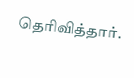தெரிவித்தார்.